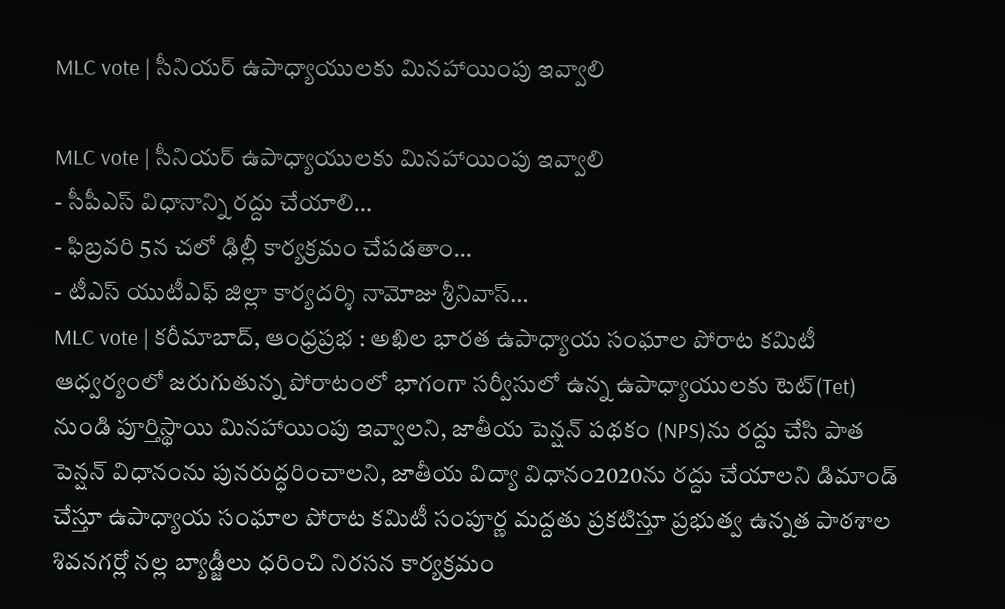MLC vote | సీనియర్ ఉపాధ్యాయులకు మినహాయింపు ఇవ్వాలి

MLC vote | సీనియర్ ఉపాధ్యాయులకు మినహాయింపు ఇవ్వాలి
- సీపీఎస్ విధానాన్ని రద్దు చేయాలి…
- ఫిబ్రవరి 5న చలో ఢిల్లీ కార్యక్రమం చేపడతాం…
- టీఎస్ యుటీఎఫ్ జిల్లా కార్యదర్శి నామోజు శ్రీనివాస్…
MLC vote | కరీమాబాద్, ఆంధ్రప్రభ : అఖిల భారత ఉపాధ్యాయ సంఘాల పోరాట కమిటీ ఆధ్వర్యంలో జరుగుతున్న పోరాటంలో భాగంగా సర్వీసులో ఉన్న ఉపాధ్యాయులకు టెట్(Tet) నుండి పూర్తిస్థాయి మినహాయింపు ఇవ్వాలని, జాతీయ పెన్షన్ పథకం (NPS)ను రద్దు చేసి పాత పెన్షన్ విధానంను పునరుద్ధరించాలని, జాతీయ విద్యా విధానం2020ను రద్దు చేయాలని డిమాండ్ చేస్తూ ఉపాధ్యాయ సంఘాల పోరాట కమిటీ సంపూర్ణ మద్దతు ప్రకటిస్తూ ప్రభుత్వ ఉన్నత పాఠశాల శివనగర్లో నల్ల బ్యాడ్జీలు ధరించి నిరసన కార్యక్రమం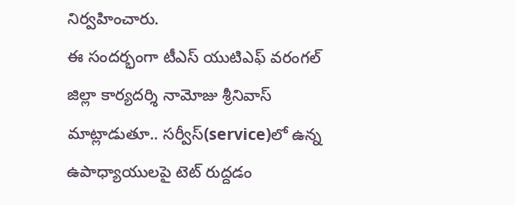నిర్వహించారు.
ఈ సందర్భంగా టీఎస్ యుటిఎఫ్ వరంగల్ జిల్లా కార్యదర్శి నామోజు శ్రీనివాస్ మాట్లాడుతూ.. సర్వీస్(service)లో ఉన్న ఉపాధ్యాయులపై టెట్ రుద్దడం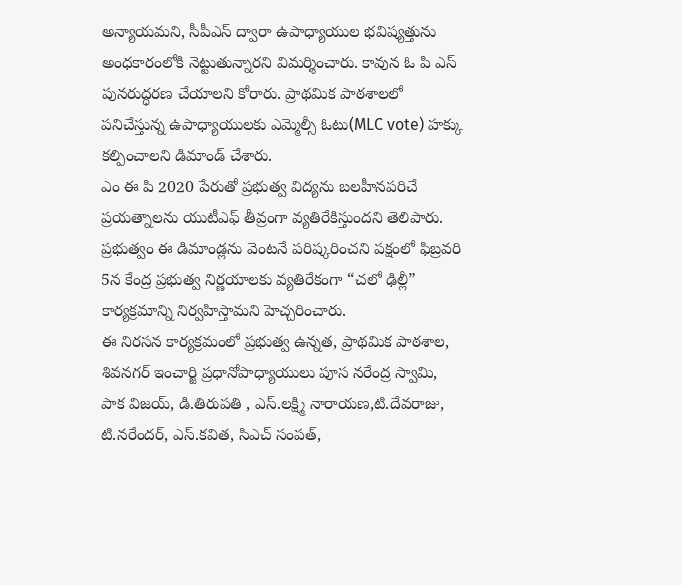అన్యాయమని, సీపీఎస్ ద్వారా ఉపాధ్యాయుల భవిష్యత్తును అంధకారంలోకి నెట్టుతున్నారని విమర్శించారు. కావున ఓ పి ఎస్ పునరుద్ధరణ చేయాలని కోరారు. ప్రాథమిక పాఠశాలలో పనిచేస్తున్న ఉపాధ్యాయులకు ఎమ్మెల్సీ ఓటు(MLC vote) హక్కు కల్పించాలని డిమాండ్ చేశారు.
ఎం ఈ పి 2020 పేరుతో ప్రభుత్వ విద్యను బలహీనపరిచే ప్రయత్నాలను యుటీఎఫ్ తీవ్రంగా వ్యతిరేకిస్తుందని తెలిపారు. ప్రభుత్వం ఈ డిమాండ్లను వెంటనే పరిష్కరించని పక్షంలో ఫిబ్రవరి 5న కేంద్ర ప్రభుత్వ నిర్ణయాలకు వ్యతిరేకంగా “చలో ఢిల్లీ” కార్యక్రమాన్ని నిర్వహిస్తామని హెచ్చరించారు.
ఈ నిరసన కార్యక్రమంలో ప్రభుత్వ ఉన్నత, ప్రాథమిక పాఠశాల, శివనగర్ ఇంచార్జి ప్రధానోపాధ్యాయులు పూస నరేంద్ర స్వామి, పాక విజయ్, డి.తిరుపతి , ఎస్.లక్ష్మి నారాయణ,టి.దేవరాజు, టి.నరేందర్, ఎస్.కవిత, సిఎచ్ సంపత్,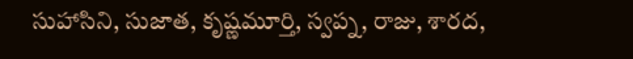సుహాసిని, సుజాత, కృష్ణమూర్తి, స్వప్న, రాజు, శారద,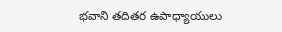భవాని తదితర ఉపాధ్యాయులు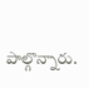పాల్గొన్నారు.